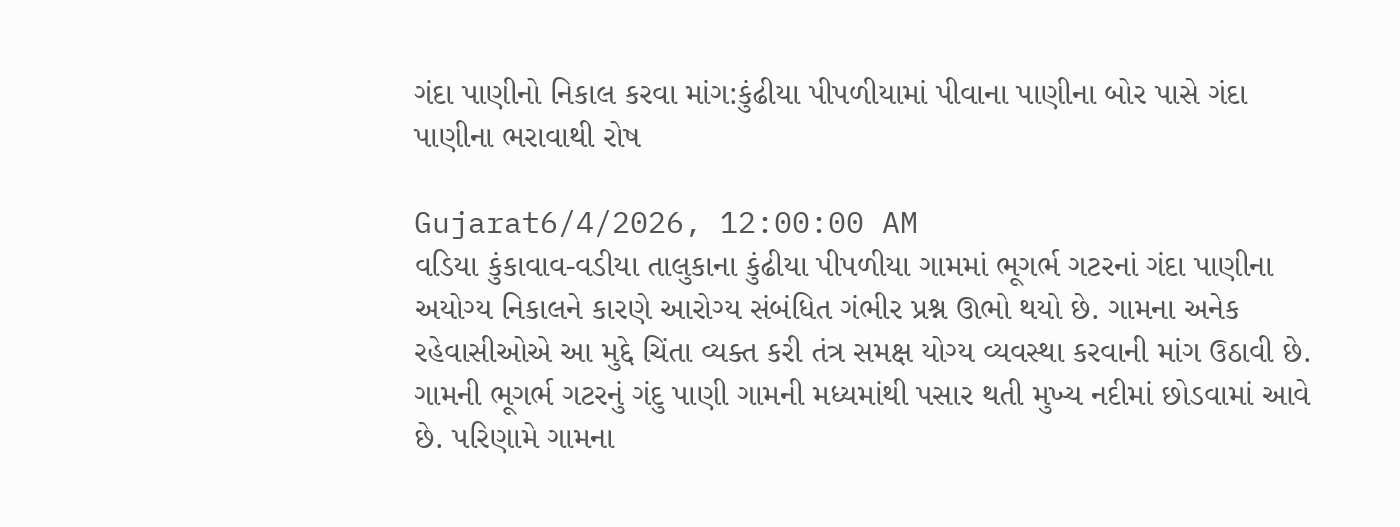ગંદા પાણીનો નિકાલ કરવા માંગ:કુંઢીયા પીપળીયામાં પીવાના પાણીના બોર પાસે ગંદા પાણીના ભરાવાથી રોષ

Gujarat6/4/2026, 12:00:00 AM
વડિયા કુંકાવાવ-વડીયા તાલુકાના કુંઢીયા પીપળીયા ગામમાં ભૂગર્ભ ગટરનાં ગંદા પાણીના અયોગ્ય નિકાલને કારણે આરોગ્ય સંબંધિત ગંભીર પ્રશ્ન ઊભો થયો છે. ગામના અનેક રહેવાસીઓએ આ મુદ્દે ચિંતા વ્યક્ત કરી તંત્ર સમક્ષ યોગ્ય વ્યવસ્થા કરવાની માંગ ઉઠાવી છે. ગામની ભૂગર્ભ ગટરનું ગંદુ પાણી ગામની મધ્યમાંથી પસાર થતી મુખ્ય નદીમાં છોડવામાં આવે છે. પરિણામે ગામના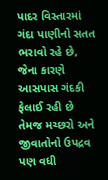પાદર વિસ્તારમાં ગંદા પાણીનો સતત ભરાવો રહે છે, જેના કારણે આસપાસ ગંદકી ફેલાઈ રહી છે તેમજ મચ્છરો અને જીવાતોનો ઉપદ્રવ પણ વધી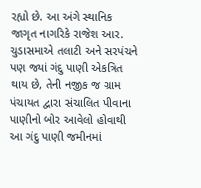રહ્યો છે. આ અંગે સ્થાનિક જાગૃત નાગરિકે રાજેશ આર. ચુડાસમાએ તલાટી અને સરપંચને પણ જ્યાં ગંદુ પાણી એકત્રિત થાય છે, તેની નજીક જ ગ્રામ પંચાયત દ્વારા સંચાલિત પીવાના પાણીનો બોર આવેલો હોવાથી આ ગંદુ પાણી જમીનમાં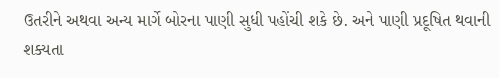ઉતરીને અથવા અન્ય માર્ગે બોરના પાણી સુધી પહોંચી શકે છે. અને પાણી પ્રદૂષિત થવાની શક્યતા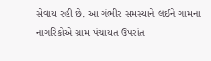સેવાય રહી છે. આ ગંભીર સમસ્યાને લઈને ગામના નાગરિકોએ ગ્રામ પંચાયત ઉપરાંત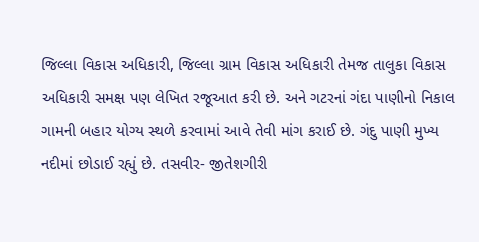જિલ્લા વિકાસ અધિકારી, જિલ્લા ગ્રામ વિકાસ અધિકારી તેમજ તાલુકા વિકાસ અધિકારી સમક્ષ પણ લેખિત રજૂઆત કરી છે. અને ગટરનાં ગંદા પાણીનો નિકાલ ગામની બહાર યોગ્ય સ્થળે કરવામાં આવે તેવી માંગ કરાઈ છે. ગંદુ પાણી મુખ્ય નદીમાં છોડાઈ રહ્યું છે. તસવીર- જીતેશગીરી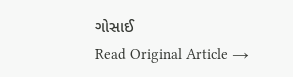ગોસાઈ
Read Original Article →